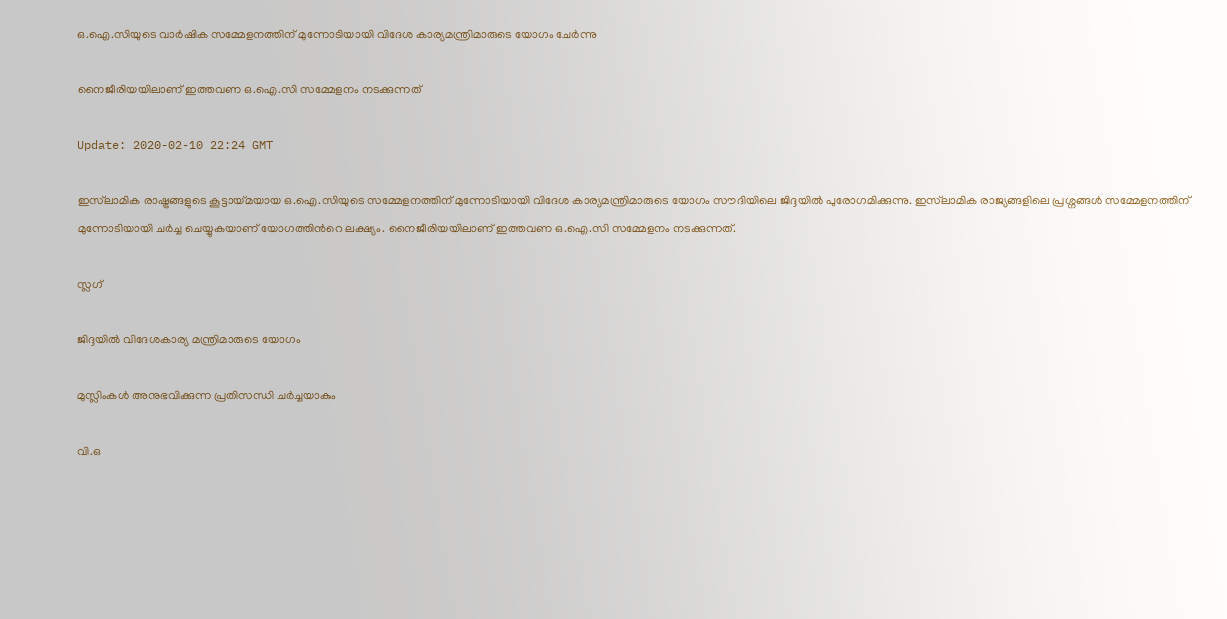ഒ.ഐ.സിയുടെ വാര്‍ഷിക സമ്മേളനത്തിന് മുന്നോടിയായി വിദേശ കാര്യമന്ത്രിമാരുടെ യോഗം ചേര്‍ന്നു

നൈജീരിയയിലാണ് ഇത്തവണ ഒ.ഐ.സി സമ്മേളനം നടക്കുന്നത്

Update: 2020-02-10 22:24 GMT

ഇസ്‍ലാമിക രാഷ്ട്രങ്ങളുടെ കൂട്ടായ്മയായ ഒ.ഐ.സിയുടെ സമ്മേളനത്തിന് മുന്നോടിയായി വിദേശ കാര്യമന്ത്രിമാരുടെ യോഗം സൗദിയിലെ ജിദ്ദയില്‍ പുരോഗമിക്കുന്നു. ഇസ്‍ലാമിക രാജ്യങ്ങളിലെ പ്രശ്നങ്ങള്‍ സമ്മേളനത്തിന് മുന്നോടിയായി ചര്‍ച്ച ചെയ്യുകയാണ് യോഗത്തിന്‍റെ ലക്ഷ്യം. നൈജീരിയയിലാണ് ഇത്തവണ ഒ.ഐ.സി സമ്മേളനം നടക്കുന്നത്.

സ്ലഗ്

ജിദ്ദയില്‍ വിദേശകാര്യ മന്ത്രിമാരുടെ യോഗം

മുസ്ലിംകള്‍ അനുഭവിക്കുന്ന പ്രതിസന്ധി ചര്‍ച്ചയാകും

വി.ഒ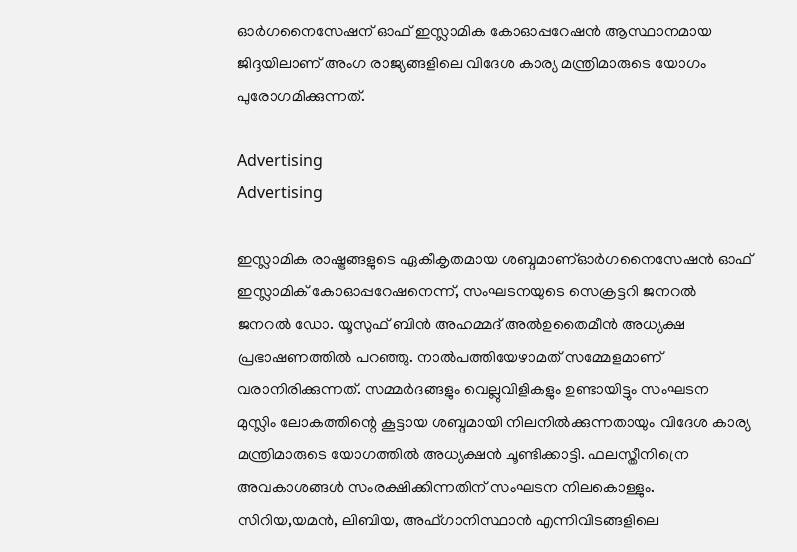ഓര്‍ഗനൈസേഷന്‌ ഓഫ് ഇസ്ലാമിക കോഓപ്പറേഷന്‍ ആസ്ഥാനമായ ജിദ്ദയിലാണ് അംഗ രാജ്യങ്ങളിലെ വിദേശ കാര്യ മന്ത്രിമാരുടെ യോഗം പുരോഗമിക്കുന്നത്.

Advertising
Advertising

ഇസ്ലാമിക രാഷ്ട്രങ്ങളുടെ ഏകീകൃതമായ ശബ്ദമാണ്ഓർഗനൈസേഷൻ ഓഫ് ഇസ്ലാമിക് കോഓപ്പറേഷനെന്ന്, സംഘടനയുടെ സെക്രട്ടറി ജനറല്‍ ജനറൽ ഡോ. യൂസുഫ് ബിൻ അഹമ്മദ് അൽഉതൈമീൻ അധ്യക്ഷ പ്രഭാഷണത്തില്‍ പറഞ്ഞു. നാല്‍പത്തിയേഴാമത് സമ്മേളമാണ് വരാനിരിക്കുന്നത്. സമ്മർദങ്ങളും വെല്ലുവിളികളും ഉണ്ടായിട്ടും സംഘടന മുസ്ലിം ലോകത്തിന്റെ കൂട്ടായ ശബ്ദമായി ‌നിലനില്‍ക്കുന്നതായും വിദേശ കാര്യ മന്ത്രിമാരുടെ യോഗത്തില്‍ അധ്യക്ഷന്‍ ചൂണ്ടിക്കാട്ടി. ഫലസ്തീനിന്രെ അവകാശങ്ങള്‍ സംരക്ഷിക്കിന്നതിന് സംഘടന നിലകൊള്ളും. സിറിയ,യമൻ, ലിബിയ, അഫ്ഗാനിസ്ഥാൻ എന്നിവിടങ്ങളിലെ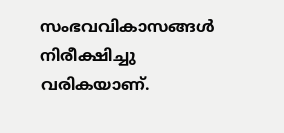സംഭവവികാസങ്ങൾ നിരീക്ഷിച്ചു വരികയാണ്.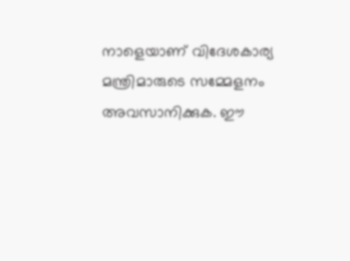നാളെയാണ് വിദേശകാര്യ മന്ത്രിമാരുടെ സമ്മേളനം അവസാനിക്കുക. ഈ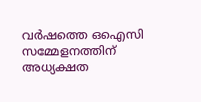വര്‍ഷത്തെ ഒഐസി സമ്മേളനത്തിന് അധ്യക്ഷത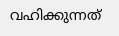വഹിക്കുന്നത്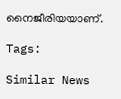നൈജീരിയയാണ്.

Tags:

Similar News